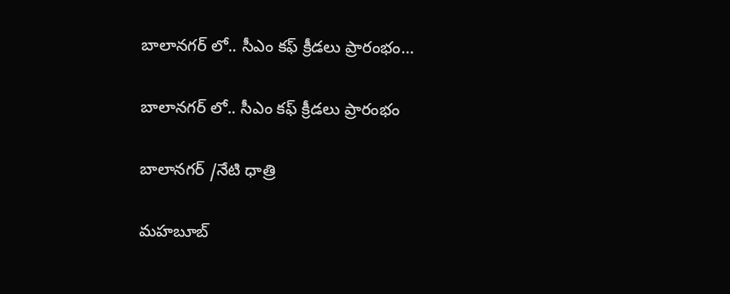బాలానగర్ లో.. సీఎం కఫ్ క్రీడలు ప్రారంభం…

బాలానగర్ లో.. సీఎం కఫ్ క్రీడలు ప్రారంభం

బాలానగర్ /నేటి ధాత్రి

మహబూబ్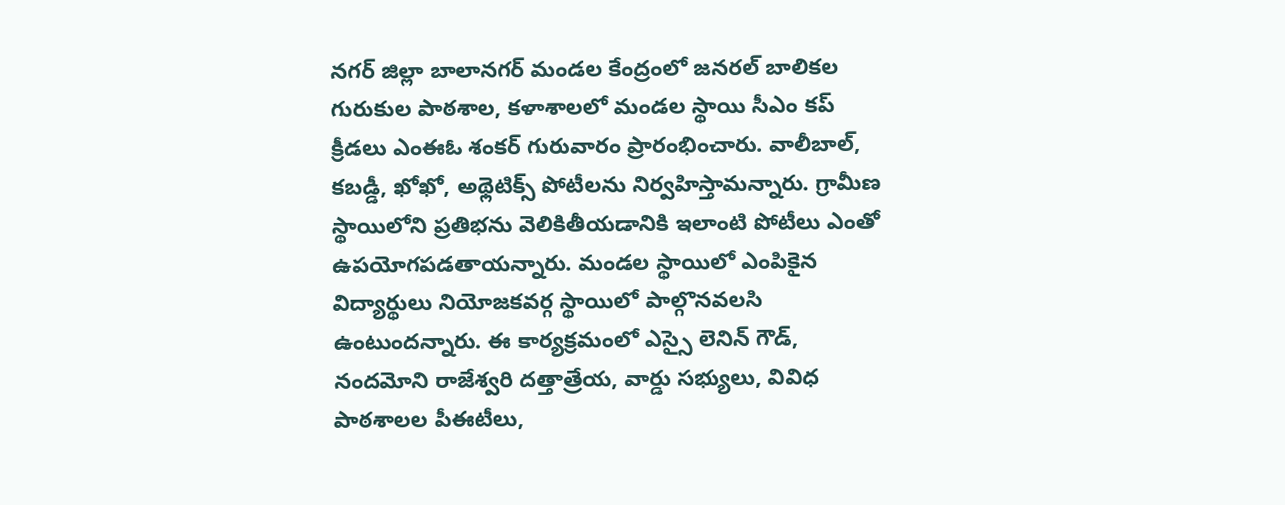నగర్ జిల్లా బాలానగర్ మండల కేంద్రంలో జనరల్ బాలికల గురుకుల పాఠశాల, కళాశాలలో మండల స్థాయి సీఎం కప్ క్రీడలు ఎంఈఓ శంకర్ గురువారం ప్రారంభించారు. వాలీబాల్, కబడ్డీ, ఖోఖో, అథ్లెటిక్స్ పోటీలను నిర్వహిస్తామన్నారు. గ్రామీణ స్థాయిలోని ప్రతిభను వెలికితీయడానికి ఇలాంటి పోటీలు ఎంతో ఉపయోగపడతాయన్నారు. మండల స్థాయిలో ఎంపికైన విద్యార్థులు నియోజకవర్గ స్థాయిలో పాల్గొనవలసి ఉంటుందన్నారు. ఈ కార్యక్రమంలో ఎస్సై లెనిన్ గౌడ్, నందమోని రాజేశ్వరి దత్తాత్రేయ, వార్డు సభ్యులు, వివిధ పాఠశాలల పీఈటీలు,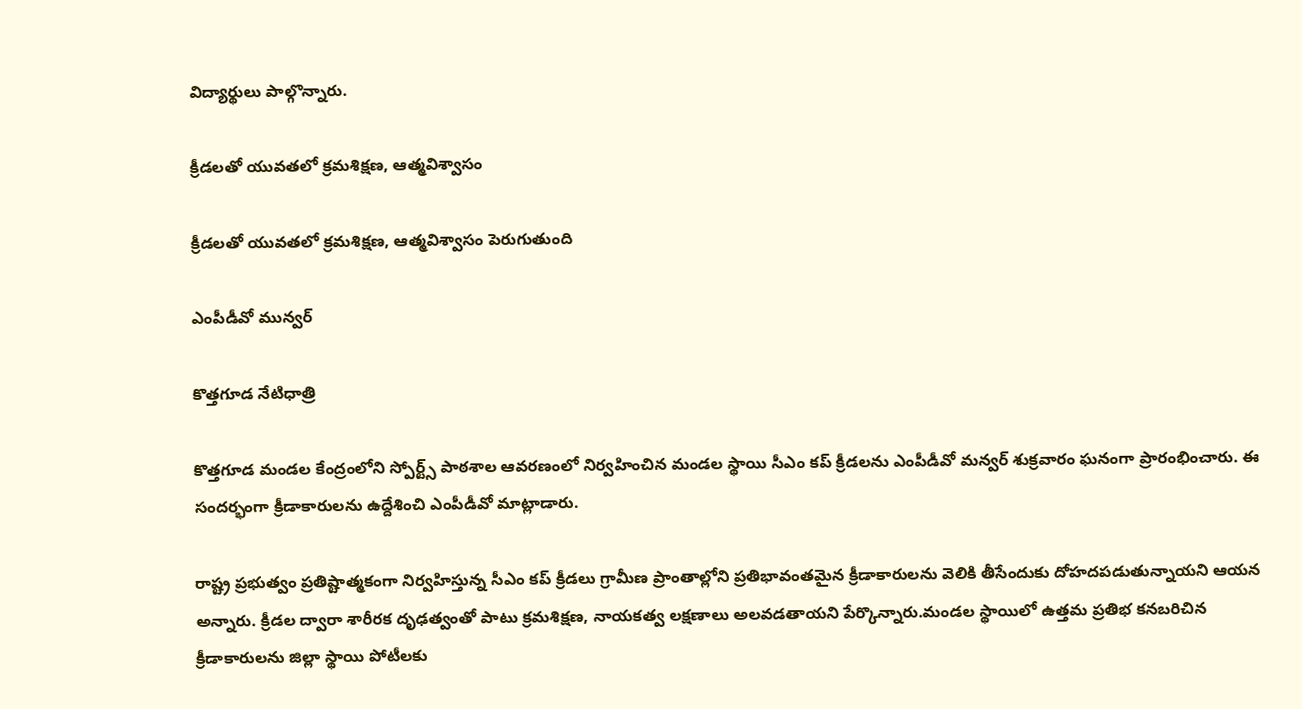విద్యార్థులు పాల్గొన్నారు.

క్రీడలతో యువతలో క్రమశిక్షణ, ఆత్మవిశ్వాసం

క్రీడలతో యువతలో క్రమశిక్షణ, ఆత్మవిశ్వాసం పెరుగుతుంది

ఎంపీడీవో మున్వర్

కొత్తగూడ నేటిధాత్రి

కొత్తగూడ మండల కేంద్రంలోని స్పోర్ట్స్ పాఠశాల ఆవరణంలో నిర్వహించిన మండల స్థాయి సీఎం కప్ క్రీడలను ఎంపీడీవో మన్వర్ శుక్రవారం ఘనంగా ప్రారంభించారు. ఈ సందర్భంగా క్రీడాకారులను ఉద్దేశించి ఎంపీడీవో మాట్లాడారు.

రాష్ట్ర ప్రభుత్వం ప్రతిష్టాత్మకంగా నిర్వహిస్తున్న సీఎం కప్ క్రీడలు గ్రామీణ ప్రాంతాల్లోని ప్రతిభావంతమైన క్రీడాకారులను వెలికి తీసేందుకు దోహదపడుతున్నాయని ఆయన అన్నారు. క్రీడల ద్వారా శారీరక దృఢత్వంతో పాటు క్రమశిక్షణ, నాయకత్వ లక్షణాలు అలవడతాయని పేర్కొన్నారు.మండల స్థాయిలో ఉత్తమ ప్రతిభ కనబరిచిన క్రీడాకారులను జిల్లా స్థాయి పోటీలకు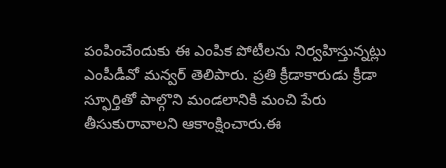పంపించేందుకు ఈ ఎంపిక పోటీలను నిర్వహిస్తున్నట్లు ఎంపీడీవో మన్వర్ తెలిపారు. ప్రతి క్రీడాకారుడు క్రీడా స్ఫూర్తితో పాల్గొని మండలానికి మంచి పేరు తీసుకురావాలని ఆకాంక్షించారు.ఈ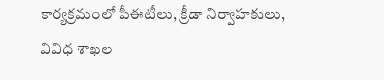కార్యక్రమంలో పీఈటీలు, క్రీడా నిర్వాహకులు, వివిధ శాఖల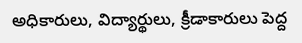అధికారులు, విద్యార్థులు, క్రీడాకారులు పెద్ద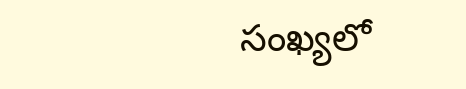సంఖ్యలో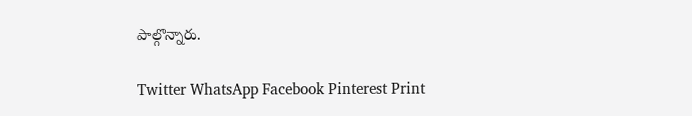పాల్గొన్నారు.

Twitter WhatsApp Facebook Pinterest Print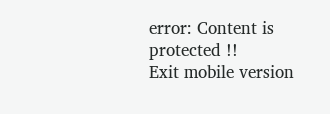error: Content is protected !!
Exit mobile version